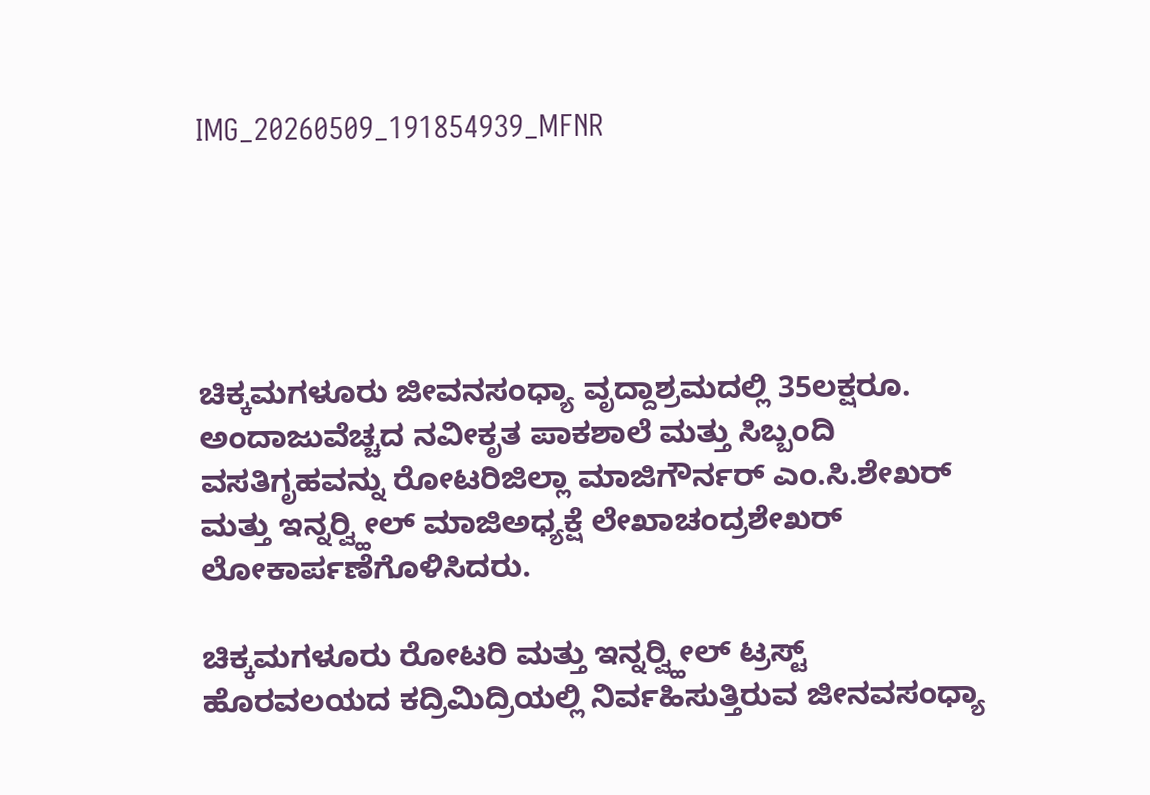IMG_20260509_191854939_MFNR





ಚಿಕ್ಕಮಗಳೂರು ಜೀವನಸಂಧ್ಯಾ ವೃದ್ದಾಶ್ರಮದಲ್ಲಿ 35ಲಕ್ಷರೂ. ಅಂದಾಜುವೆಚ್ಚದ ನವೀಕೃತ ಪಾಕಶಾಲೆ ಮತ್ತು ಸಿಬ್ಬಂದಿ ವಸತಿಗೃಹವನ್ನು ರೋಟರಿಜಿಲ್ಲಾ ಮಾಜಿಗೌರ್ನರ್ ಎಂ.ಸಿ.ಶೇಖರ್ ಮತ್ತು ಇನ್ನರ್‍ವ್ಹೀಲ್ ಮಾಜಿಅಧ್ಯಕ್ಷೆ ಲೇಖಾಚಂದ್ರಶೇಖರ್ ಲೋಕಾರ್ಪಣೆಗೊಳಿಸಿದರು.

ಚಿಕ್ಕಮಗಳೂರು ರೋಟರಿ ಮತ್ತು ಇನ್ನರ್‍ವ್ಹೀಲ್ ಟ್ರಸ್ಟ್ ಹೊರವಲಯದ ಕದ್ರಿಮಿದ್ರಿಯಲ್ಲಿ ನಿರ್ವಹಿಸುತ್ತಿರುವ ಜೀನವಸಂಧ್ಯಾ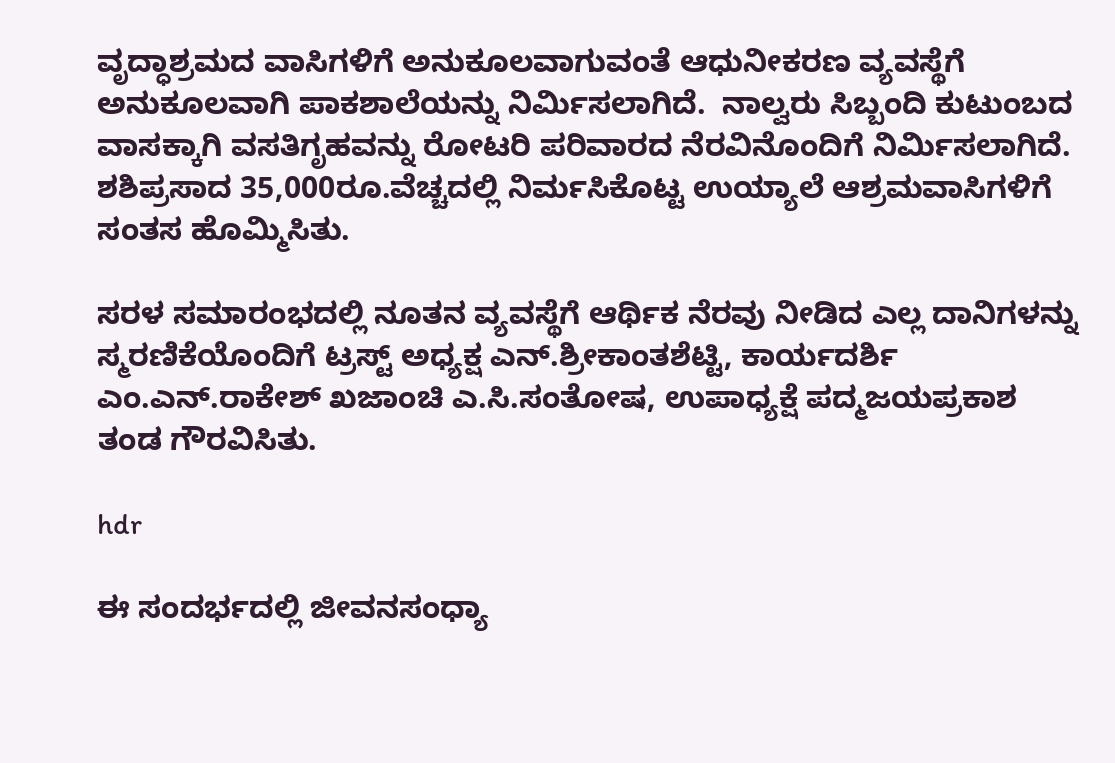ವೃದ್ಧಾಶ್ರಮದ ವಾಸಿಗಳಿಗೆ ಅನುಕೂಲವಾಗುವಂತೆ ಆಧುನೀಕರಣ ವ್ಯವಸ್ಥೆಗೆ ಅನುಕೂಲವಾಗಿ ಪಾಕಶಾಲೆಯನ್ನು ನಿರ್ಮಿಸಲಾಗಿದೆ.  ನಾಲ್ವರು ಸಿಬ್ಬಂದಿ ಕುಟುಂಬದ ವಾಸಕ್ಕಾಗಿ ವಸತಿಗೃಹವನ್ನು ರೋಟರಿ ಪರಿವಾರದ ನೆರವಿನೊಂದಿಗೆ ನಿರ್ಮಿಸಲಾಗಿದೆ.  ಶಶಿಪ್ರಸಾದ 35,000ರೂ.ವೆಚ್ಚದಲ್ಲಿ ನಿರ್ಮಸಿಕೊಟ್ಟ ಉಯ್ಯಾಲೆ ಆಶ್ರಮವಾಸಿಗಳಿಗೆ ಸಂತಸ ಹೊಮ್ಮಿಸಿತು.

ಸರಳ ಸಮಾರಂಭದಲ್ಲಿ ನೂತನ ವ್ಯವಸ್ಥೆಗೆ ಆರ್ಥಿಕ ನೆರವು ನೀಡಿದ ಎಲ್ಲ ದಾನಿಗಳನ್ನು ಸ್ಮರಣಿಕೆಯೊಂದಿಗೆ ಟ್ರಸ್ಟ್ ಅಧ್ಯಕ್ಷ ಎನ್.ಶ್ರೀಕಾಂತಶೆಟ್ಟಿ, ಕಾರ್ಯದರ್ಶಿ ಎಂ.ಎನ್.ರಾಕೇಶ್ ಖಜಾಂಚಿ ಎ.ಸಿ.ಸಂತೋಷ, ಉಪಾಧ್ಯಕ್ಷೆ ಪದ್ಮಜಯಪ್ರಕಾಶ  ತಂಡ ಗೌರವಿಸಿತು.

hdr

ಈ ಸಂದರ್ಭದಲ್ಲಿ ಜೀವನಸಂಧ್ಯಾ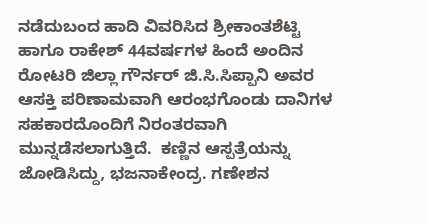ನಡೆದುಬಂದ ಹಾದಿ ವಿವರಿಸಿದ ಶ್ರೀಕಾಂತಶೆಟ್ಟಿ ಹಾಗೂ ರಾಕೇಶ್ 44ವರ್ಷಗಳ ಹಿಂದೆ ಅಂದಿನ ರೋಟರಿ ಜಿಲ್ಲಾ ಗೌರ್ನರ್ ಜಿ.ಸಿ.ಸಿಪ್ಪಾನಿ ಅವರ ಆಸಕ್ತಿ ಪರಿಣಾಮವಾಗಿ ಆರಂಭಗೊಂಡು ದಾನಿಗಳ ಸಹಕಾರದೊಂದಿಗೆ ನಿರಂತರವಾಗಿ ಮುನ್ನಡೆಸಲಾಗುತ್ತಿದೆ.  ಕಣ್ಣಿನ ಆಸ್ಪತ್ರೆಯನ್ನು ಜೋಡಿಸಿದ್ದು, ಭಜನಾಕೇಂದ್ರ. ಗಣೇಶನ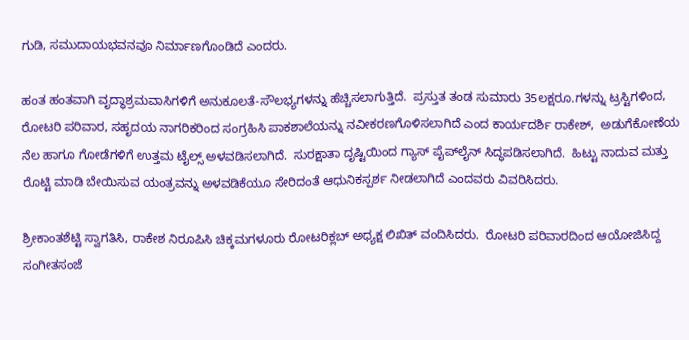ಗುಡಿ, ಸಮುದಾಯಭವನವೂ ನಿರ್ಮಾಣಗೊಂಡಿದೆ ಎಂದರು.

ಹಂತ ಹಂತವಾಗಿ ವೃದ್ಧಾಶ್ರಮವಾಸಿಗಳಿಗೆ ಅನುಕೂಲತೆ-ಸೌಲಭ್ಯಗಳನ್ನು ಹೆಚ್ಚಿಸಲಾಗುತ್ತಿದೆ.  ಪ್ರಸ್ತುತ ತಂಡ ಸುಮಾರು 35ಲಕ್ಷರೂ.ಗಳನ್ನು ಟ್ರಸ್ಟಿಗಳಿಂದ,  ರೋಟರಿ ಪರಿವಾರ, ಸಹೃದಯ ನಾಗರಿಕರಿಂದ ಸಂಗ್ರಹಿಸಿ ಪಾಕಶಾಲೆಯನ್ನು ನವೀಕರಣಗೊಳಿಸಲಾಗಿದೆ ಎಂದ ಕಾರ್ಯದರ್ಶಿ ರಾಕೇಶ್,  ಅಡುಗೆಕೋಣೆಯ ನೆಲ ಹಾಗೂ ಗೋಡೆಗಳಿಗೆ ಉತ್ತಮ ಟೈಲ್ಸ್ ಅಳವಡಿಸಲಾಗಿದೆ.  ಸುರಕ್ಷಾತಾ ದೃಷ್ಟಿಯಿಂದ ಗ್ಯಾಸ್ ಪೈಪ್‍ಲೈನ್ ಸಿದ್ಧಪಡಿಸಲಾಗಿದೆ.  ಹಿಟ್ಟು ನಾದುವ ಮತ್ತು ರೊಟ್ಟಿ ಮಾಡಿ ಬೇಯಿಸುವ ಯಂತ್ರವನ್ನು ಅಳವಡಿಕೆಯೂ ಸೇರಿದಂತೆ ಆಧುನಿಕಸ್ಪರ್ಶ ನೀಡಲಾಗಿದೆ ಎಂದವರು ವಿವರಿಸಿದರು.

ಶ್ರೀಕಾಂತಶೆಟ್ಟಿ ಸ್ವಾಗತಿಸಿ, ರಾಕೇಶ ನಿರೂಪಿಸಿ ಚಿಕ್ಕಮಗಳೂರು ರೋಟರಿಕ್ಲಬ್ ಅಧ್ಯಕ್ಷ ಲಿಖಿತ್ ವಂದಿಸಿದರು.  ರೋಟರಿ ಪರಿವಾರದಿಂದ ಆಯೋಜಿಸಿದ್ದ ಸಂಗೀತಸಂಜೆ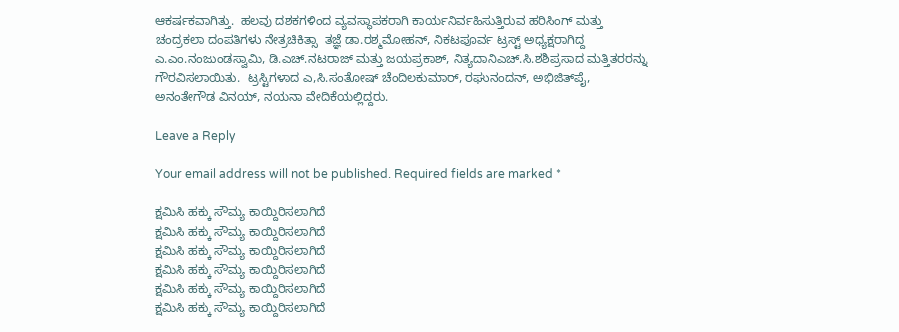ಆಕರ್ಷಕವಾಗಿತ್ತು.  ಹಲವು ದಶಕಗಳಿಂದ ವ್ಯವಸ್ಥಾಪಕರಾಗಿ ಕಾರ್ಯನಿರ್ವಹಿಸುತ್ತಿರುವ ಹರಿಸಿಂಗ್ ಮತ್ತು ಚಂದ್ರಕಲಾ ದಂಪತಿಗಳು ನೇತ್ರಚಿಕಿತ್ಸಾ  ತಜ್ಞೆ ಡಾ.ರಶ್ಮಮೋಹನ್, ನಿಕಟಪೂರ್ವ ಟ್ರಸ್ಟ್ ಅಧ್ಯಕ್ಷರಾಗಿದ್ದ ಎ.ಎಂ.ನಂಜುಂಡಸ್ವಾಮಿ, ಡಿ.ಎಚ್.ನಟರಾಜ್ ಮತ್ತು ಜಯಪ್ರಕಾಶ್, ನಿತ್ಯದಾನಿಎಚ್.ಸಿ.ಶಶಿಪ್ರಸಾದ ಮತ್ತಿತರರನ್ನು ಗೌರವಿಸಲಾಯಿತು.  ಟ್ರಸ್ಟಿಗಳಾದ ಎ,ಸಿ.ಸಂತೋಷ್ ಚೆಂದಿಲಕುಮಾರ್, ರಘುನಂದನ್, ಅಭಿಜಿತ್‍ಪೈ, ಅನಂತೇಗೌಡ ವಿನಯ್, ನಯನಾ ವೇದಿಕೆಯಲ್ಲಿದ್ದರು.

Leave a Reply

Your email address will not be published. Required fields are marked *

ಕ್ಷಮಿಸಿ ಹಕ್ಕು ಸೌಮ್ಯ ಕಾಯ್ದಿರಿಸಲಾಗಿದೆ
ಕ್ಷಮಿಸಿ ಹಕ್ಕು ಸೌಮ್ಯ ಕಾಯ್ದಿರಿಸಲಾಗಿದೆ
ಕ್ಷಮಿಸಿ ಹಕ್ಕು ಸೌಮ್ಯ ಕಾಯ್ದಿರಿಸಲಾಗಿದೆ
ಕ್ಷಮಿಸಿ ಹಕ್ಕು ಸೌಮ್ಯ ಕಾಯ್ದಿರಿಸಲಾಗಿದೆ
ಕ್ಷಮಿಸಿ ಹಕ್ಕು ಸೌಮ್ಯ ಕಾಯ್ದಿರಿಸಲಾಗಿದೆ
ಕ್ಷಮಿಸಿ ಹಕ್ಕು ಸೌಮ್ಯ ಕಾಯ್ದಿರಿಸಲಾಗಿದೆ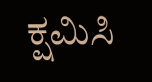ಕ್ಷಮಿಸಿ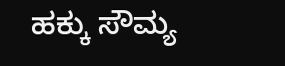ಹಕ್ಕು ಸೌಮ್ಯ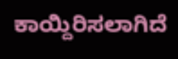ಕಾಯ್ದಿರಿಸಲಾಗಿದೆ